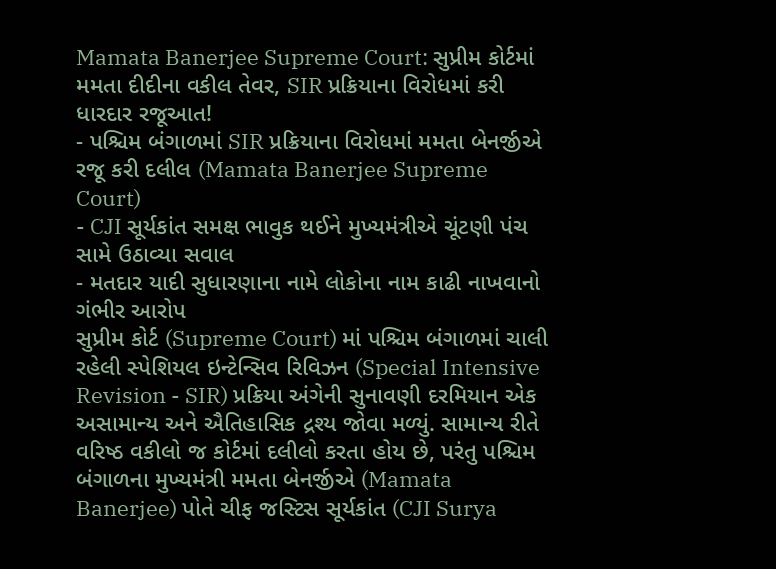Mamata Banerjee Supreme Court: સુપ્રીમ કોર્ટમાં મમતા દીદીના વકીલ તેવર, SIR પ્રક્રિયાના વિરોધમાં કરી ધારદાર રજૂઆત!
- પશ્ચિમ બંગાળમાં SIR પ્રક્રિયાના વિરોધમાં મમતા બેનર્જીએ રજૂ કરી દલીલ (Mamata Banerjee Supreme Court)
- CJI સૂર્યકાંત સમક્ષ ભાવુક થઈને મુખ્યમંત્રીએ ચૂંટણી પંચ સામે ઉઠાવ્યા સવાલ
- મતદાર યાદી સુધારણાના નામે લોકોના નામ કાઢી નાખવાનો ગંભીર આરોપ
સુપ્રીમ કોર્ટ (Supreme Court) માં પશ્ચિમ બંગાળમાં ચાલી રહેલી સ્પેશિયલ ઇન્ટેન્સિવ રિવિઝન (Special Intensive Revision - SIR) પ્રક્રિયા અંગેની સુનાવણી દરમિયાન એક અસામાન્ય અને ઐતિહાસિક દ્રશ્ય જોવા મળ્યું. સામાન્ય રીતે વરિષ્ઠ વકીલો જ કોર્ટમાં દલીલો કરતા હોય છે, પરંતુ પશ્ચિમ બંગાળના મુખ્યમંત્રી મમતા બેનર્જીએ (Mamata Banerjee) પોતે ચીફ જસ્ટિસ સૂર્યકાંત (CJI Surya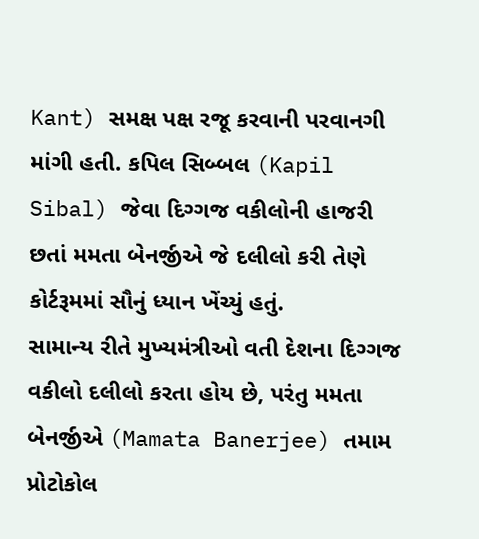Kant) સમક્ષ પક્ષ રજૂ કરવાની પરવાનગી માંગી હતી. કપિલ સિબ્બલ (Kapil Sibal) જેવા દિગ્ગજ વકીલોની હાજરી છતાં મમતા બેનર્જીએ જે દલીલો કરી તેણે કોર્ટરૂમમાં સૌનું ધ્યાન ખેંચ્યું હતું.
સામાન્ય રીતે મુખ્યમંત્રીઓ વતી દેશના દિગ્ગજ વકીલો દલીલો કરતા હોય છે, પરંતુ મમતા બેનર્જીએ (Mamata Banerjee) તમામ પ્રોટોકોલ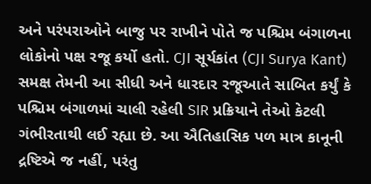અને પરંપરાઓને બાજુ પર રાખીને પોતે જ પશ્ચિમ બંગાળના લોકોનો પક્ષ રજૂ કર્યો હતો. CJI સૂર્યકાંત (CJI Surya Kant) સમક્ષ તેમની આ સીધી અને ધારદાર રજૂઆતે સાબિત કર્યું કે પશ્ચિમ બંગાળમાં ચાલી રહેલી SIR પ્રક્રિયાને તેઓ કેટલી ગંભીરતાથી લઈ રહ્યા છે. આ ઐતિહાસિક પળ માત્ર કાનૂની દ્રષ્ટિએ જ નહીં, પરંતુ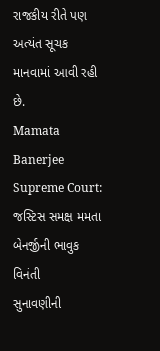રાજકીય રીતે પણ અત્યંત સૂચક માનવામાં આવી રહી છે.
Mamata Banerjee Supreme Court: જસ્ટિસ સમક્ષ મમતા બેનર્જીની ભાવુક વિનંતી
સુનાવણીની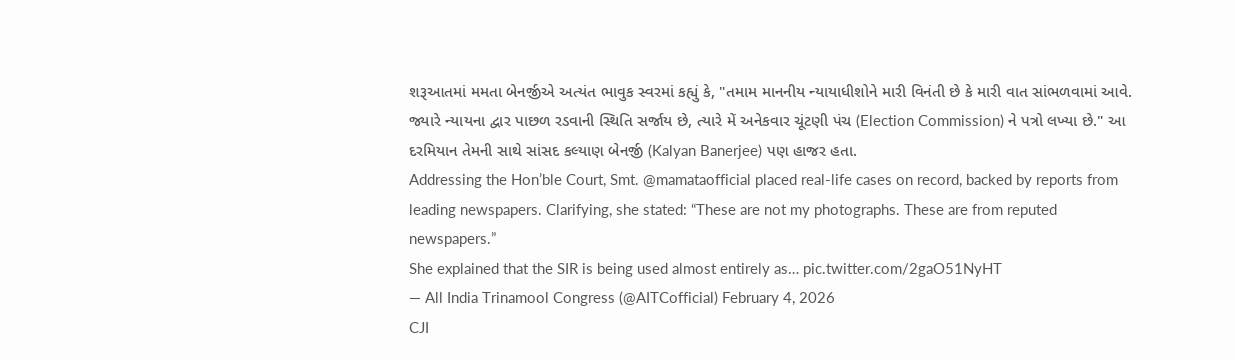શરૂઆતમાં મમતા બેનર્જીએ અત્યંત ભાવુક સ્વરમાં કહ્યું કે, "તમામ માનનીય ન્યાયાધીશોને મારી વિનંતી છે કે મારી વાત સાંભળવામાં આવે. જ્યારે ન્યાયના દ્વાર પાછળ રડવાની સ્થિતિ સર્જાય છે, ત્યારે મેં અનેકવાર ચૂંટણી પંચ (Election Commission) ને પત્રો લખ્યા છે." આ દરમિયાન તેમની સાથે સાંસદ કલ્યાણ બેનર્જી (Kalyan Banerjee) પણ હાજર હતા.
Addressing the Hon’ble Court, Smt. @mamataofficial placed real-life cases on record, backed by reports from leading newspapers. Clarifying, she stated: “These are not my photographs. These are from reputed newspapers.”
She explained that the SIR is being used almost entirely as… pic.twitter.com/2gaO51NyHT
— All India Trinamool Congress (@AITCofficial) February 4, 2026
CJI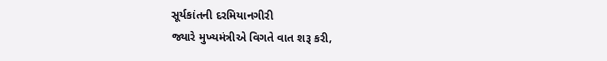સૂર્યકાંતની દરમિયાનગીરી
જ્યારે મુખ્યમંત્રીએ વિગતે વાત શરૂ કરી,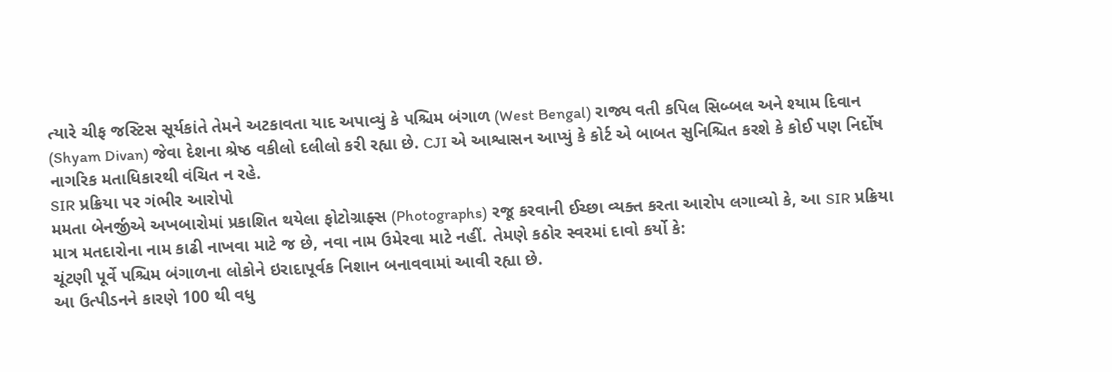ત્યારે ચીફ જસ્ટિસ સૂર્યકાંતે તેમને અટકાવતા યાદ અપાવ્યું કે પશ્ચિમ બંગાળ (West Bengal) રાજ્ય વતી કપિલ સિબ્બલ અને શ્યામ દિવાન (Shyam Divan) જેવા દેશના શ્રેષ્ઠ વકીલો દલીલો કરી રહ્યા છે. CJI એ આશ્વાસન આપ્યું કે કોર્ટ એ બાબત સુનિશ્ચિત કરશે કે કોઈ પણ નિર્દોષ નાગરિક મતાધિકારથી વંચિત ન રહે.
SIR પ્રક્રિયા પર ગંભીર આરોપો
મમતા બેનર્જીએ અખબારોમાં પ્રકાશિત થયેલા ફોટોગ્રાફ્સ (Photographs) રજૂ કરવાની ઈચ્છા વ્યક્ત કરતા આરોપ લગાવ્યો કે, આ SIR પ્રક્રિયા માત્ર મતદારોના નામ કાઢી નાખવા માટે જ છે, નવા નામ ઉમેરવા માટે નહીં. તેમણે કઠોર સ્વરમાં દાવો કર્યો કે:
ચૂંટણી પૂર્વે પશ્ચિમ બંગાળના લોકોને ઇરાદાપૂર્વક નિશાન બનાવવામાં આવી રહ્યા છે.
આ ઉત્પીડનને કારણે 100 થી વધુ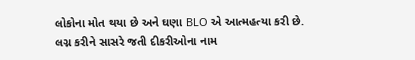લોકોના મોત થયા છે અને ઘણા BLO એ આત્મહત્યા કરી છે.
લગ્ન કરીને સાસરે જતી દીકરીઓના નામ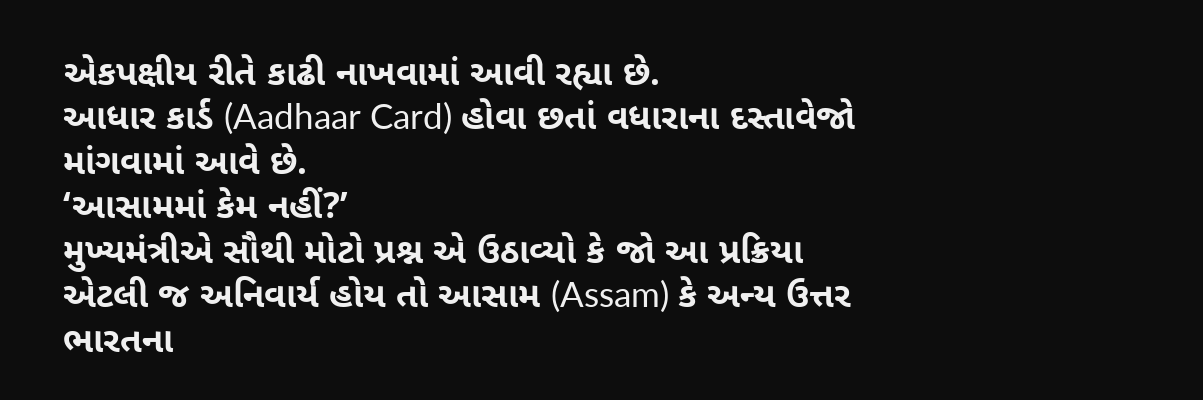એકપક્ષીય રીતે કાઢી નાખવામાં આવી રહ્યા છે.
આધાર કાર્ડ (Aadhaar Card) હોવા છતાં વધારાના દસ્તાવેજો માંગવામાં આવે છે.
‘આસામમાં કેમ નહીં?’
મુખ્યમંત્રીએ સૌથી મોટો પ્રશ્ન એ ઉઠાવ્યો કે જો આ પ્રક્રિયા એટલી જ અનિવાર્ય હોય તો આસામ (Assam) કે અન્ય ઉત્તર ભારતના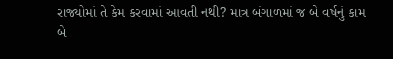રાજ્યોમાં તે કેમ કરવામાં આવતી નથી? માત્ર બંગાળમાં જ બે વર્ષનું કામ બે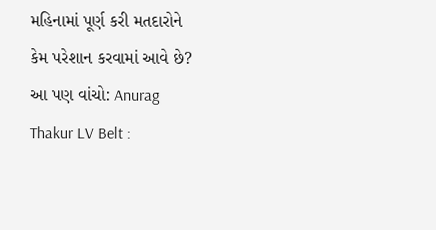મહિનામાં પૂર્ણ કરી મતદારોને કેમ પરેશાન કરવામાં આવે છે?
આ પણ વાંચો: Anurag Thakur LV Belt :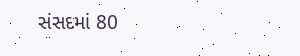સંસદમાં 80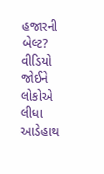હજારની બેલ્ટ? વીડિયો જોઈને લોકોએ લીધા આડેહાથ